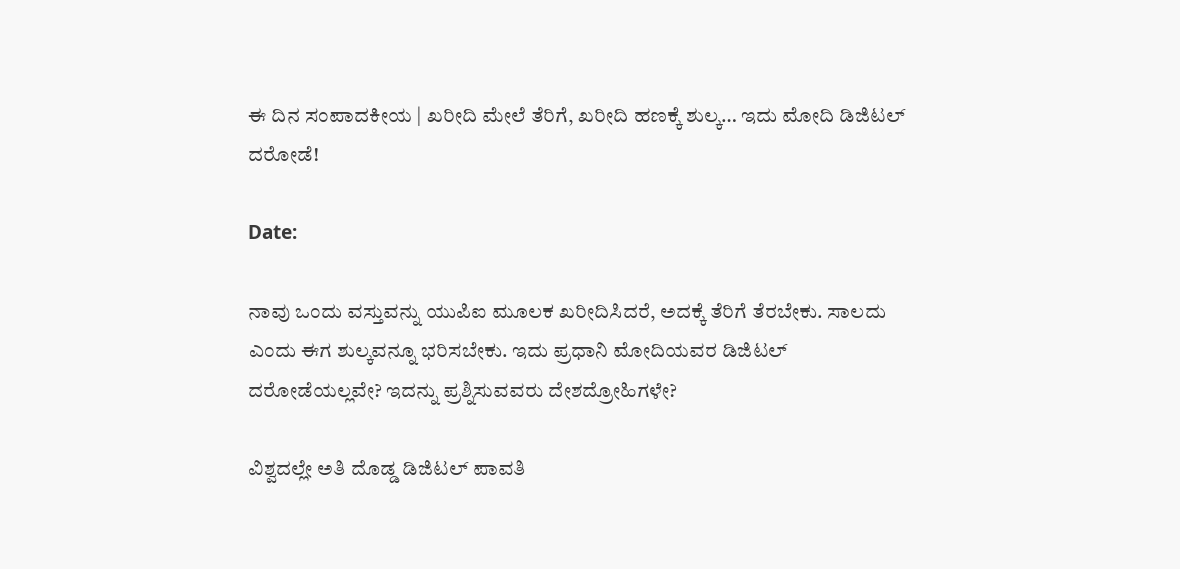ಈ ದಿನ ಸಂಪಾದಕೀಯ | ಖರೀದಿ ಮೇಲೆ ತೆರಿಗೆ, ಖರೀದಿ ಹಣಕ್ಕೆ ಶುಲ್ಕ… ಇದು ಮೋದಿ ಡಿಜಿಟಲ್ ದರೋಡೆ!

Date:

ನಾವು ಒಂದು ವಸ್ತುವನ್ನು ಯುಪಿಐ ಮೂಲಕ ಖರೀದಿಸಿದರೆ, ಅದಕ್ಕೆ ತೆರಿಗೆ ತೆರಬೇಕು. ಸಾಲದು ಎಂದು ಈಗ ಶುಲ್ಕವನ್ನೂ ಭರಿಸಬೇಕು. ಇದು ಪ್ರಧಾನಿ ಮೋದಿಯವರ ಡಿಜಿಟಲ್ ದರೋಡೆಯಲ್ಲವೇ? ಇದನ್ನು ಪ್ರಶ್ನಿಸುವವರು ದೇಶದ್ರೋಹಿಗಳೇ?

ವಿಶ್ವದಲ್ಲೇ ಅತಿ ದೊಡ್ಡ ಡಿಜಿಟಲ್ ಪಾವತಿ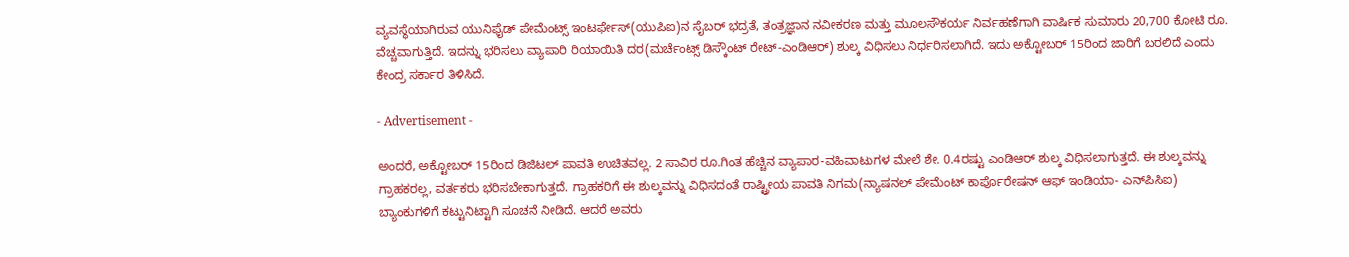ವ್ಯವಸ್ಥೆಯಾಗಿರುವ ಯುನಿಫೈಡ್ ಪೇಮೆಂಟ್ಸ್ ಇಂಟರ್ಫೇಸ್(ಯುಪಿಐ)ನ ಸೈಬರ್ ಭದ್ರತೆ, ತಂತ್ರಜ್ಞಾನ ನವೀಕರಣ ಮತ್ತು ಮೂಲಸೌಕರ್ಯ ನಿರ್ವಹಣೆಗಾಗಿ ವಾರ್ಷಿಕ ಸುಮಾರು 20,700 ಕೋಟಿ ರೂ. ವೆಚ್ಚವಾಗುತ್ತಿದೆ. ಇದನ್ನು ಭರಿಸಲು ವ್ಯಾಪಾರಿ ರಿಯಾಯಿತಿ ದರ(ಮರ್ಚೆಂಟ್ಸ್ ಡಿಸ್ಕೌಂಟ್ ರೇಟ್-ಎಂಡಿಆರ್) ಶುಲ್ಕ ವಿಧಿಸಲು ನಿರ್ಧರಿಸಲಾಗಿದೆ. ಇದು ಅಕ್ಟೋಬರ್ 15ರಿಂದ ಜಾರಿಗೆ ಬರಲಿದೆ ಎಂದು ಕೇಂದ್ರ ಸರ್ಕಾರ ತಿಳಿಸಿದೆ.

- Advertisement -

ಅಂದರೆ, ಅಕ್ಟೋಬರ್ 15ರಿಂದ ಡಿಜಿಟಲ್ ಪಾವತಿ ಉಚಿತವಲ್ಲ. 2 ಸಾವಿರ ರೂ.ಗಿಂತ ಹೆಚ್ಚಿನ ವ್ಯಾಪಾರ-ವಹಿವಾಟುಗಳ ಮೇಲೆ ಶೇ. 0.4ರಷ್ಟು ಎಂಡಿಆರ್ ಶುಲ್ಕ ವಿಧಿಸಲಾಗುತ್ತದೆ. ಈ ಶುಲ್ಕವನ್ನು ಗ್ರಾಹಕರಲ್ಲ, ವರ್ತಕರು ಭರಿಸಬೇಕಾಗುತ್ತದೆ. ಗ್ರಾಹಕರಿಗೆ ಈ ಶುಲ್ಕವನ್ನು ವಿಧಿಸದಂತೆ ರಾಷ್ಟ್ರೀಯ ಪಾವತಿ ನಿಗಮ(ನ್ಯಾಷನಲ್ ಪೇಮೆಂಟ್ ಕಾರ್ಪೊರೇಷನ್ ಆಫ್ ಇಂಡಿಯಾ- ಎನ್‌ಪಿಸಿಐ) ಬ್ಯಾಂಕುಗಳಿಗೆ ಕಟ್ಟುನಿಟ್ಟಾಗಿ ಸೂಚನೆ ನೀಡಿದೆ. ಆದರೆ ಅವರು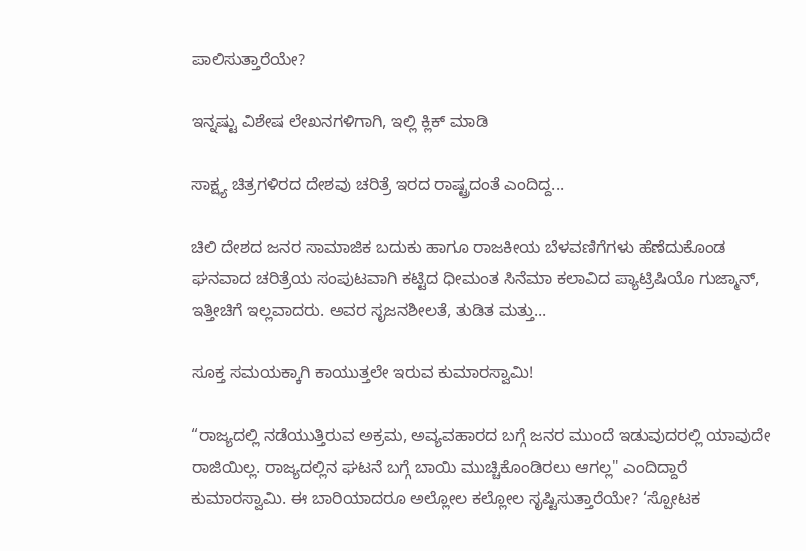ಪಾಲಿಸುತ್ತಾರೆಯೇ?

ಇನ್ನಷ್ಟು ವಿಶೇಷ ಲೇಖನಗಳಿಗಾಗಿ, ಇಲ್ಲಿ ಕ್ಲಿಕ್ ಮಾಡಿ

ಸಾಕ್ಷ್ಯ ಚಿತ್ರಗಳಿರದ ದೇಶವು ಚರಿತ್ರೆ ಇರದ ರಾಷ್ಟ್ರದಂತೆ ಎಂದಿದ್ದ...

ಚಿಲಿ ದೇಶದ ಜನರ ಸಾಮಾಜಿಕ ಬದುಕು ಹಾಗೂ ರಾಜಕೀಯ ಬೆಳವಣಿಗೆಗಳು ಹೆಣೆದುಕೊಂಡ ಘನವಾದ ಚರಿತ್ರೆಯ ಸಂಪುಟವಾಗಿ ಕಟ್ಟಿದ ಧೀಮಂತ ಸಿನೆಮಾ ಕಲಾವಿದ ಪ್ಯಾಟ್ರಿಷಿಯೊ ಗುಜ್ಮಾನ್, ಇತ್ತೀಚಿಗೆ ಇಲ್ಲವಾದರು. ಅವರ ಸೃಜನಶೀಲತೆ, ತುಡಿತ ಮತ್ತು...

ಸೂಕ್ತ ಸಮಯಕ್ಕಾಗಿ ಕಾಯುತ್ತಲೇ ಇರುವ ಕುಮಾರಸ್ವಾಮಿ!

“ರಾಜ್ಯದಲ್ಲಿ ನಡೆಯುತ್ತಿರುವ ಅಕ್ರಮ, ಅವ್ಯವಹಾರದ ಬಗ್ಗೆ ಜನರ ಮುಂದೆ ಇಡುವುದರಲ್ಲಿ ಯಾವುದೇ ರಾಜಿಯಿಲ್ಲ. ರಾಜ್ಯದಲ್ಲಿನ ಘಟನೆ ಬಗ್ಗೆ ಬಾಯಿ ಮುಚ್ಚಿಕೊಂಡಿರಲು ಆಗಲ್ಲ" ಎಂದಿದ್ದಾರೆ ಕುಮಾರಸ್ವಾಮಿ. ಈ ಬಾರಿಯಾದರೂ ಅಲ್ಲೋಲ ಕಲ್ಲೋಲ ಸೃಷ್ಟಿಸುತ್ತಾರೆಯೇ? ‘ಸ್ಪೋಟಕ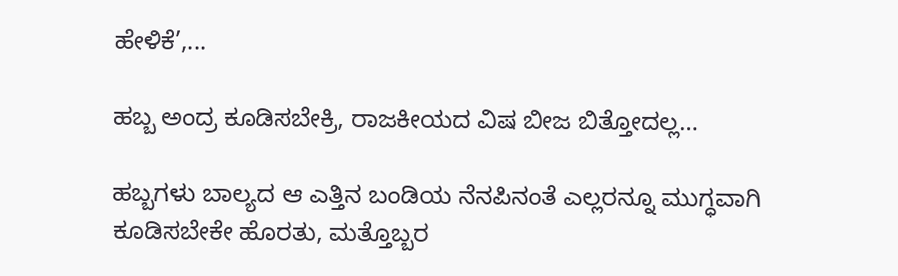ಹೇಳಿಕೆ’,...

ಹಬ್ಬ ಅಂದ್ರ ಕೂಡಿಸಬೇಕ್ರಿ, ರಾಜಕೀಯದ ವಿಷ ಬೀಜ ಬಿತ್ತೋದಲ್ಲ…

ಹಬ್ಬಗಳು ಬಾಲ್ಯದ ಆ ಎತ್ತಿನ ಬಂಡಿಯ ನೆನಪಿನಂತೆ ಎಲ್ಲರನ್ನೂ ಮುಗ್ಧವಾಗಿ ಕೂಡಿಸಬೇಕೇ ಹೊರತು, ಮತ್ತೊಬ್ಬರ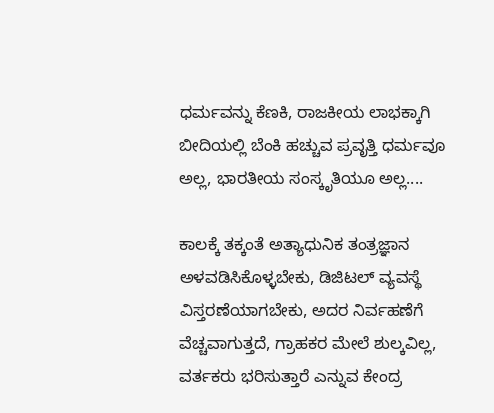ಧರ್ಮವನ್ನು ಕೆಣಕಿ, ರಾಜಕೀಯ ಲಾಭಕ್ಕಾಗಿ ಬೀದಿಯಲ್ಲಿ ಬೆಂಕಿ ಹಚ್ಚುವ ಪ್ರವೃತ್ತಿ ಧರ್ಮವೂ ಅಲ್ಲ, ಭಾರತೀಯ ಸಂಸ್ಕೃತಿಯೂ ಅಲ್ಲ....

ಕಾಲಕ್ಕೆ ತಕ್ಕಂತೆ ಅತ್ಯಾಧುನಿಕ ತಂತ್ರಜ್ಞಾನ ಅಳವಡಿಸಿಕೊಳ್ಳಬೇಕು, ಡಿಜಿಟಲ್ ವ್ಯವಸ್ಥೆ ವಿಸ್ತರಣೆಯಾಗಬೇಕು, ಅದರ ನಿರ್ವಹಣೆಗೆ ವೆಚ್ಚವಾಗುತ್ತದೆ, ಗ್ರಾಹಕರ ಮೇಲೆ ಶುಲ್ಕವಿಲ್ಲ, ವರ್ತಕರು ಭರಿಸುತ್ತಾರೆ ಎನ್ನುವ ಕೇಂದ್ರ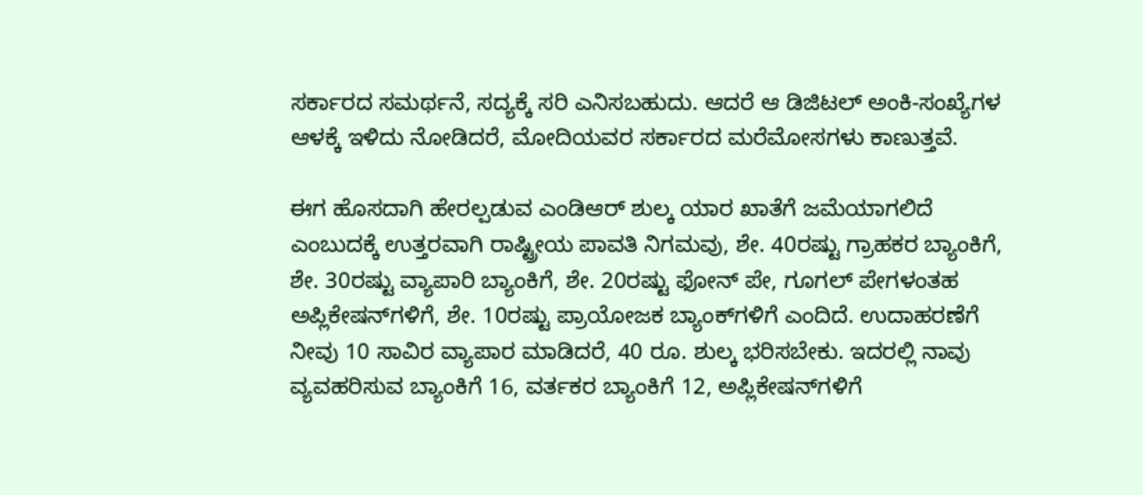ಸರ್ಕಾರದ ಸಮರ್ಥನೆ, ಸದ್ಯಕ್ಕೆ ಸರಿ ಎನಿಸಬಹುದು. ಆದರೆ ಆ ಡಿಜಿಟಲ್ ಅಂಕಿ-ಸಂಖ್ಯೆಗಳ ಆಳಕ್ಕೆ ಇಳಿದು ನೋಡಿದರೆ, ಮೋದಿಯವರ ಸರ್ಕಾರದ ಮರೆಮೋಸಗಳು ಕಾಣುತ್ತವೆ.

ಈಗ ಹೊಸದಾಗಿ ಹೇರಲ್ಪಡುವ ಎಂಡಿಆರ್ ಶುಲ್ಕ ಯಾರ ಖಾತೆಗೆ ಜಮೆಯಾಗಲಿದೆ ಎಂಬುದಕ್ಕೆ ಉತ್ತರವಾಗಿ ರಾಷ್ಟ್ರೀಯ ಪಾವತಿ ನಿಗಮವು, ಶೇ. 40ರಷ್ಟು ಗ್ರಾಹಕರ ಬ್ಯಾಂಕಿಗೆ, ಶೇ. 30ರಷ್ಟು ವ್ಯಾಪಾರಿ ಬ್ಯಾಂಕಿಗೆ, ಶೇ. 20ರಷ್ಟು ಫೋನ್ ಪೇ, ಗೂಗಲ್ ಪೇಗಳಂತಹ ಅಪ್ಲಿಕೇಷನ್‌ಗಳಿಗೆ, ಶೇ. 10ರಷ್ಟು ಪ್ರಾಯೋಜಕ ಬ್ಯಾಂಕ್‌ಗಳಿಗೆ ಎಂದಿದೆ. ಉದಾಹರಣೆಗೆ ನೀವು 10 ಸಾವಿರ ವ್ಯಾಪಾರ ಮಾಡಿದರೆ, 40 ರೂ. ಶುಲ್ಕ ಭರಿಸಬೇಕು. ಇದರಲ್ಲಿ ನಾವು ವ್ಯವಹರಿಸುವ ಬ್ಯಾಂಕಿಗೆ 16, ವರ್ತಕರ ಬ್ಯಾಂಕಿಗೆ 12, ಅಪ್ಲಿಕೇಷನ್‌ಗಳಿಗೆ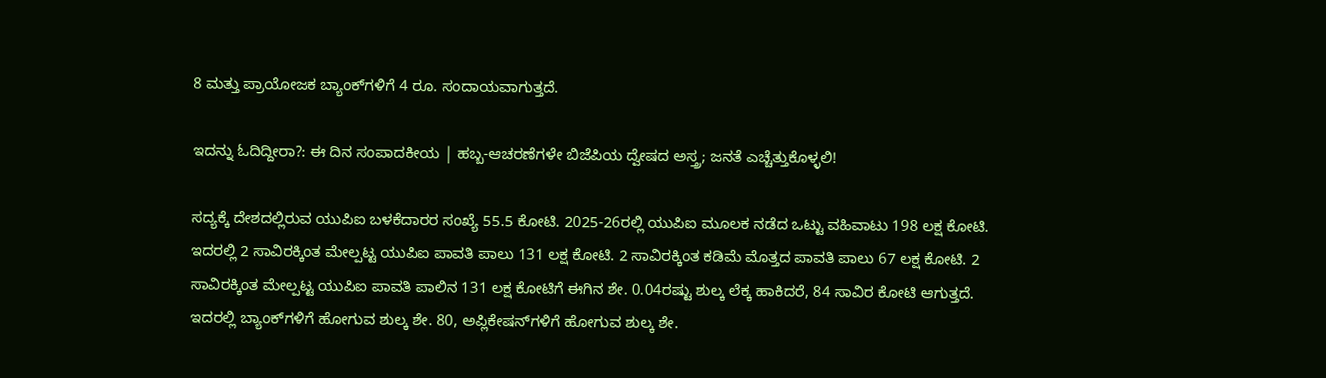8 ಮತ್ತು ಪ್ರಾಯೋಜಕ ಬ್ಯಾಂಕ್‌ಗಳಿಗೆ 4 ರೂ. ಸಂದಾಯವಾಗುತ್ತದೆ.

ಇದನ್ನು ಓದಿದ್ದೀರಾ?: ಈ ದಿನ ಸಂಪಾದಕೀಯ | ಹಬ್ಬ-ಆಚರಣೆಗಳೇ ಬಿಜೆಪಿಯ ದ್ವೇಷದ ಅಸ್ತ್ರ; ಜನತೆ ಎಚ್ಚೆತ್ತುಕೊಳ್ಳಲಿ!

ಸದ್ಯಕ್ಕೆ ದೇಶದಲ್ಲಿರುವ ಯುಪಿಐ ಬಳಕೆದಾರರ ಸಂಖ್ಯೆ 55.5 ಕೋಟಿ. 2025-26ರಲ್ಲಿ ಯುಪಿಐ ಮೂಲಕ ನಡೆದ ಒಟ್ಟು ವಹಿವಾಟು 198 ಲಕ್ಷ ಕೋಟಿ. ಇದರಲ್ಲಿ 2 ಸಾವಿರಕ್ಕಿಂತ ಮೇಲ್ಪಟ್ಟ ಯುಪಿಐ ಪಾವತಿ ಪಾಲು 131 ಲಕ್ಷ ಕೋಟಿ. 2 ಸಾವಿರಕ್ಕಿಂತ ಕಡಿಮೆ ಮೊತ್ತದ ಪಾವತಿ ಪಾಲು 67 ಲಕ್ಷ ಕೋಟಿ. 2 ಸಾವಿರಕ್ಕಿಂತ ಮೇಲ್ಪಟ್ಟ ಯುಪಿಐ ಪಾವತಿ ಪಾಲಿನ 131 ಲಕ್ಷ ಕೋಟಿಗೆ ಈಗಿನ ಶೇ. 0.04ರಷ್ಟು ಶುಲ್ಕ ಲೆಕ್ಕ ಹಾಕಿದರೆ, 84 ಸಾವಿರ ಕೋಟಿ ಆಗುತ್ತದೆ. ಇದರಲ್ಲಿ ಬ್ಯಾಂಕ್‌ಗಳಿಗೆ ಹೋಗುವ ಶುಲ್ಕ ಶೇ. 80, ಅಪ್ಲಿಕೇಷನ್‌ಗಳಿಗೆ ಹೋಗುವ ಶುಲ್ಕ ಶೇ.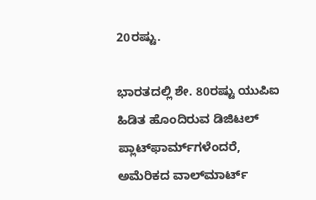20ರಷ್ಟು.

ಭಾರತದಲ್ಲಿ ಶೇ. 80ರಷ್ಟು ಯುಪಿಐ ಹಿಡಿತ ಹೊಂದಿರುವ ಡಿಜಿಟಲ್ ಪ್ಲಾಟ್‌ಫಾರ್ಮ್‌ಗಳೆಂದರೆ, ಅಮೆರಿಕದ ವಾಲ್‌ಮಾರ್ಟ್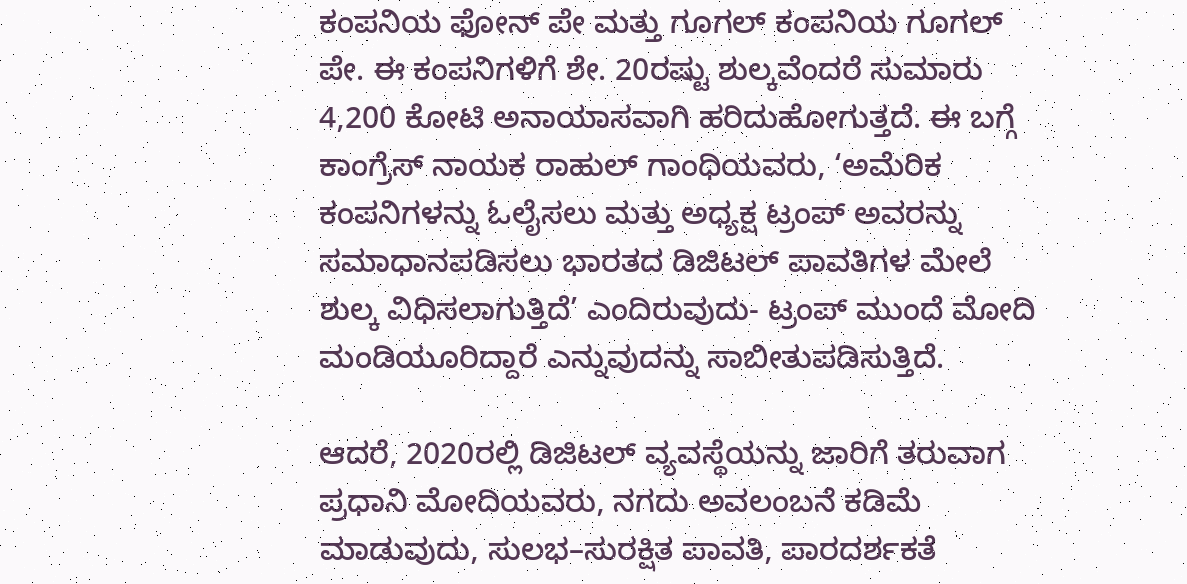ಕಂಪನಿಯ ಫೋನ್ ಪೇ ಮತ್ತು ಗೂಗಲ್ ಕಂಪನಿಯ ಗೂಗಲ್ ಪೇ. ಈ ಕಂಪನಿಗಳಿಗೆ ಶೇ. 20ರಷ್ಟು ಶುಲ್ಕವೆಂದರೆ ಸುಮಾರು 4,200 ಕೋಟಿ ಅನಾಯಾಸವಾಗಿ ಹರಿದುಹೋಗುತ್ತದೆ. ಈ ಬಗ್ಗೆ ಕಾಂಗ್ರೆಸ್ ನಾಯಕ ರಾಹುಲ್ ಗಾಂಧಿಯವರು, ‘ಅಮೆರಿಕ ಕಂಪನಿಗಳನ್ನು ಓಲೈಸಲು ಮತ್ತು ಅಧ್ಯಕ್ಷ ಟ್ರಂಪ್ ಅವರನ್ನು ಸಮಾಧಾನಪಡಿಸಲು ಭಾರತದ ಡಿಜಿಟಲ್ ಪಾವತಿಗಳ ಮೇಲೆ ಶುಲ್ಕ ವಿಧಿಸಲಾಗುತ್ತಿದೆ’ ಎಂದಿರುವುದು- ಟ್ರಂಪ್ ಮುಂದೆ ಮೋದಿ ಮಂಡಿಯೂರಿದ್ದಾರೆ ಎನ್ನುವುದನ್ನು ಸಾಬೀತುಪಡಿಸುತ್ತಿದೆ.

ಆದರೆ, 2020ರಲ್ಲಿ ಡಿಜಿಟಲ್ ವ್ಯವಸ್ಥೆಯನ್ನು ಜಾರಿಗೆ ತರುವಾಗ ಪ್ರಧಾನಿ ಮೋದಿಯವರು, ನಗದು ಅವಲಂಬನೆ ಕಡಿಮೆ ಮಾಡುವುದು, ಸುಲಭ–ಸುರಕ್ಷಿತ ಪಾವತಿ, ಪಾರದರ್ಶಕತೆ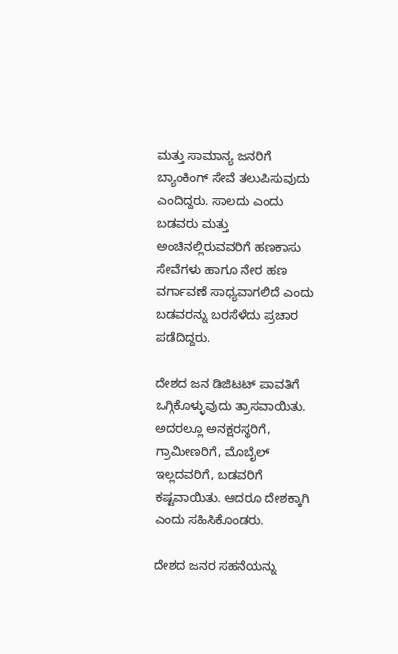ಮತ್ತು ಸಾಮಾನ್ಯ ಜನರಿಗೆ ಬ್ಯಾಂಕಿಂಗ್ ಸೇವೆ ತಲುಪಿಸುವುದು ಎಂದಿದ್ದರು. ಸಾಲದು ಎಂದು ಬಡವರು ಮತ್ತು ಅಂಚಿನಲ್ಲಿರುವವರಿಗೆ ಹಣಕಾಸು ಸೇವೆಗಳು ಹಾಗೂ ನೇರ ಹಣ ವರ್ಗಾವಣೆ ಸಾಧ್ಯವಾಗಲಿದೆ ಎಂದು ಬಡವರನ್ನು ಬರಸೆಳೆದು ಪ್ರಚಾರ ಪಡೆದಿದ್ದರು.

ದೇಶದ ಜನ ಡಿಜಿಟಟ್‌ ಪಾವತಿಗೆ ಒಗ್ಗಿಕೊಳ್ಳುವುದು ತ್ರಾಸವಾಯಿತು. ಅದರಲ್ಲೂ ಅನಕ್ಷರಸ್ಥರಿಗೆ, ಗ್ರಾಮೀಣರಿಗೆ, ಮೊಬೈಲ್ ಇಲ್ಲದವರಿಗೆ, ಬಡವರಿಗೆ ಕಷ್ಟವಾಯಿತು. ಆದರೂ ದೇಶಕ್ಕಾಗಿ ಎಂದು ಸಹಿಸಿಕೊಂಡರು.

ದೇಶದ ಜನರ ಸಹನೆಯನ್ನು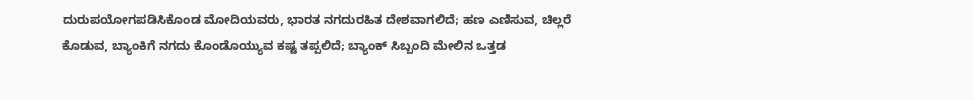ದುರುಪಯೋಗಪಡಿಸಿಕೊಂಡ ಮೋದಿಯವರು, ಭಾರತ ನಗದುರಹಿತ ದೇಶವಾಗಲಿದೆ; ಹಣ ಎಣಿಸುವ, ಚಿಲ್ಲರೆ ಕೊಡುವ, ಬ್ಯಾಂಕಿಗೆ ನಗದು ಕೊಂಡೊಯ್ಯುವ ಕಷ್ಟ ತಪ್ಪಲಿದೆ; ಬ್ಯಾಂಕ್ ಸಿಬ್ಬಂದಿ ಮೇಲಿನ ಒತ್ತಡ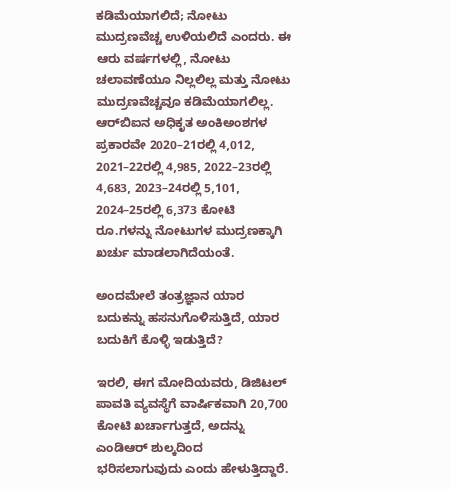ಕಡಿಮೆಯಾಗಲಿದೆ; ನೋಟು ಮುದ್ರಣವೆಚ್ಚ ಉಳಿಯಲಿದೆ ಎಂದರು. ಈ ಆರು ವರ್ಷಗಳಲ್ಲಿ, ನೋಟು ಚಲಾವಣೆಯೂ ನಿಲ್ಲಲಿಲ್ಲ ಮತ್ತು ನೋಟು ಮುದ್ರಣವೆಚ್ಚವೂ ಕಡಿಮೆಯಾಗಲಿಲ್ಲ. ಆರ್‍‌ಬಿಐನ ಅಧಿಕೃತ ಅಂಕಿಅಂಶಗಳ ಪ್ರಕಾರವೇ 2020–21ರಲ್ಲಿ 4,012, 2021–22ರಲ್ಲಿ 4,985, 2022–23ರಲ್ಲಿ 4,683, 2023–24ರಲ್ಲಿ 5,101, 2024–25ರಲ್ಲಿ 6,373 ಕೋಟಿ ರೂ.ಗಳನ್ನು ನೋಟುಗಳ ಮುದ್ರಣಕ್ಕಾಗಿ ಖರ್ಚು ಮಾಡಲಾಗಿದೆಯಂತೆ.

ಅಂದಮೇಲೆ ತಂತ್ರಜ್ಞಾನ ಯಾರ ಬದುಕನ್ನು ಹಸನುಗೊಳಿಸುತ್ತಿದೆ, ಯಾರ ಬದುಕಿಗೆ ಕೊಳ್ಳಿ ಇಡುತ್ತಿದೆ?

ಇರಲಿ, ಈಗ ಮೋದಿಯವರು, ಡಿಜಿಟಲ್ ಪಾವತಿ ವ್ಯವಸ್ಥೆಗೆ ವಾರ್ಷಿಕವಾಗಿ 20,700 ಕೋಟಿ ಖರ್ಚಾಗುತ್ತದೆ, ಅದನ್ನು ಎಂಡಿಆರ್ ಶುಲ್ಕದಿಂದ ಭರಿಸಲಾಗುವುದು ಎಂದು ಹೇಳುತ್ತಿದ್ದಾರೆ.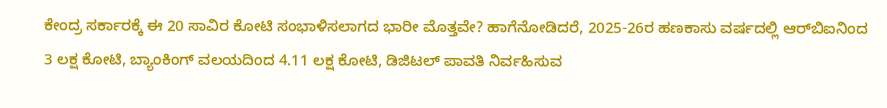ಕೇಂದ್ರ ಸರ್ಕಾರಕ್ಕೆ ಈ 20 ಸಾವಿರ ಕೋಟಿ ಸಂಭಾಳಿಸಲಾಗದ ಭಾರೀ ಮೊತ್ತವೇ? ಹಾಗೆನೋಡಿದರೆ, 2025-26ರ ಹಣಕಾಸು ವರ್ಷದಲ್ಲಿ ಆರ್‍‌ಬಿಐನಿಂದ 3 ಲಕ್ಷ ಕೋಟಿ, ಬ್ಯಾಂಕಿಂಗ್ ವಲಯದಿಂದ 4.11 ಲಕ್ಷ ಕೋಟಿ, ಡಿಜಿಟಲ್ ಪಾವತಿ ನಿರ್ವಹಿಸುವ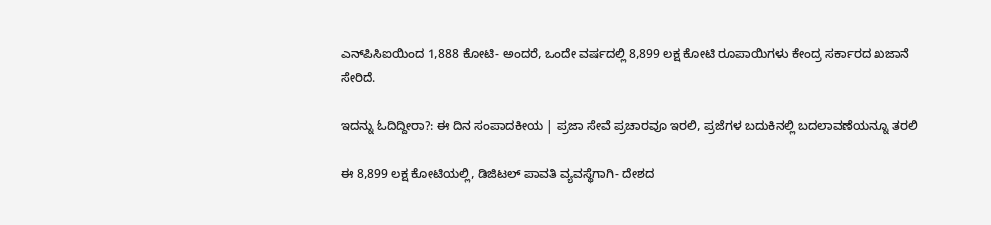ಎನ್‌ಪಿಸಿಐಯಿಂದ 1,888 ಕೋಟಿ- ಅಂದರೆ, ಒಂದೇ ವರ್ಷದಲ್ಲಿ 8,899 ಲಕ್ಷ ಕೋಟಿ ರೂಪಾಯಿಗಳು ಕೇಂದ್ರ ಸರ್ಕಾರದ ಖಜಾನೆ ಸೇರಿದೆ.

ಇದನ್ನು ಓದಿದ್ದೀರಾ?: ಈ ದಿನ ಸಂಪಾದಕೀಯ | ಪ್ರಜಾ ಸೇವೆ ಪ್ರಚಾರವೂ ಇರಲಿ, ಪ್ರಜೆಗಳ ಬದುಕಿನಲ್ಲಿ ಬದಲಾವಣೆಯನ್ನೂ ತರಲಿ

ಈ 8,899 ಲಕ್ಷ ಕೋಟಿಯಲ್ಲಿ, ಡಿಜಿಟಲ್ ಪಾವತಿ ವ್ಯವಸ್ಥೆಗಾಗಿ- ದೇಶದ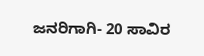ಜನರಿಗಾಗಿ- 20 ಸಾವಿರ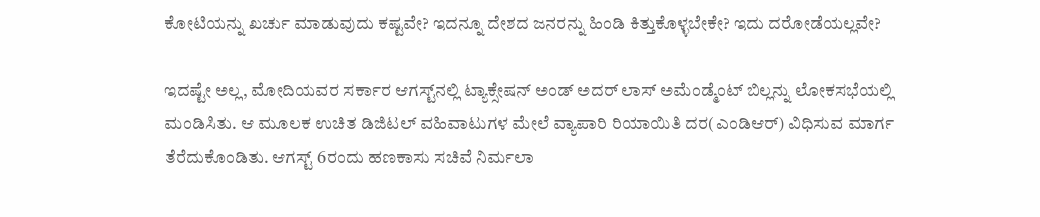ಕೋಟಿಯನ್ನು ಖರ್ಚು ಮಾಡುವುದು ಕಷ್ಟವೇ? ಇದನ್ನೂ ದೇಶದ ಜನರನ್ನು ಹಿಂಡಿ ಕಿತ್ತುಕೊಳ್ಳಬೇಕೇ? ಇದು ದರೋಡೆಯಲ್ಲವೇ?

ಇದಷ್ಟೇ ಅಲ್ಲ, ಮೋದಿಯವರ ಸರ್ಕಾರ ಆಗಸ್ಟ್‌ನಲ್ಲಿ ಟ್ಯಾಕ್ಸೇಷನ್ ಅಂಡ್ ಅದರ್ ಲಾಸ್ ಅಮೆಂಡ್ಮೆಂಟ್ ಬಿಲ್ಲನ್ನು ಲೋಕಸಭೆಯಲ್ಲಿ ಮಂಡಿಸಿತು. ಆ ಮೂಲಕ ಉಚಿತ ಡಿಜಿಟಲ್ ವಹಿವಾಟುಗಳ ಮೇಲೆ ವ್ಯಾಪಾರಿ ರಿಯಾಯಿತಿ ದರ(ಎಂಡಿಆರ್) ವಿಧಿಸುವ ಮಾರ್ಗ ತೆರೆದುಕೊಂಡಿತು. ಆಗಸ್ಟ್ 6ರಂದು ಹಣಕಾಸು ಸಚಿವೆ ನಿರ್ಮಲಾ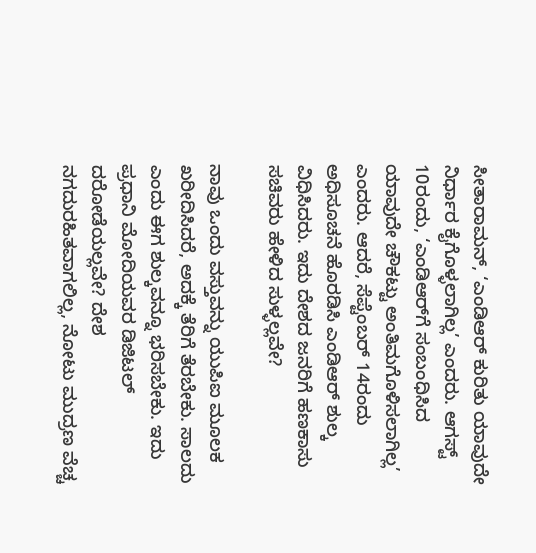ಸೀತಾರಾಮನ್, ‘ಎಂಡಿಆರ್ ಕುರಿತು ಯಾವುದೇ ನಿರ್ಧಾರ ಕೈಗೊಳ್ಳಲಾಗಿಲ್ಲ’ ಎಂದರು. ಆಗಸ್ಟ್ 10ರಂದು, ‘ಎಂಡಿಆರ್‍‌ಗೆ ಸಂಬಂಧಿಸಿದ ಯಾವುದೇ ಚೌಕಟ್ಟು ಅಂತಿಮಗೊಳಿಸಲಾಗಿಲ್ಲ’ ಎಂದರು. ಆದರೆ, ಸೆಪ್ಟೆಂಬರ್ 14ರಂದು ಅಧಿಸೂಚನೆ ಹೊರಡಿಸಿ ಎಂಡಿಆರ್ ಶುಲ್ಕ ವಿಧಿಸಿದರು. ಇದು ದೇಶದ ಜನರಿಗೆ ಹಣಕಾಸು ಸಚಿವರು ಹೇಳಿದ ಸುಳ್ಳಲ್ಲವೇ?

ನಾವು ಒಂದು ವಸ್ತುವನ್ನು ಯುಪಿಐ ಮೂಲಕ ಖರೀದಿಸಿದರೆ, ಅದಕ್ಕೆ ತೆರಿಗೆ ತೆರಬೇಕು. ಸಾಲದು ಎಂದು ಈಗ ಶುಲ್ಕವನ್ನೂ ಭರಿಸಬೇಕು. ಇದು ಪ್ರಧಾನಿ ಮೋದಿಯವರ ಡಿಜಿಟಲ್ ದರೋಡೆಯಲ್ಲವೇ? ದೇಶ ನಗದುರಹಿತವಾಗಲಿಲ್ಲ, ನೋಟು ಮುದ್ರಣ ವೆಚ್ಚ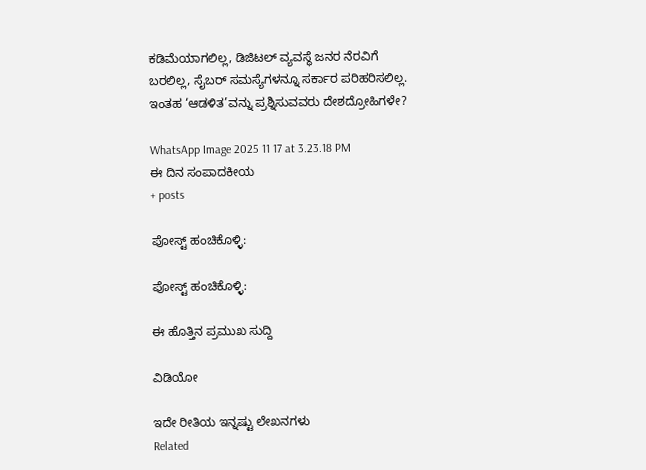ಕಡಿಮೆಯಾಗಲಿಲ್ಲ, ಡಿಜಿಟಲ್ ವ್ಯವಸ್ಥೆ ಜನರ ನೆರವಿಗೆ ಬರಲಿಲ್ಲ, ಸೈಬರ್ ಸಮಸ್ಯೆಗಳನ್ನೂ ಸರ್ಕಾರ ಪರಿಹರಿಸಲಿಲ್ಲ. ಇಂತಹ ‘ಆಡಳಿತ’ವನ್ನು ಪ್ರಶ್ನಿಸುವವರು ದೇಶದ್ರೋಹಿಗಳೇ?

WhatsApp Image 2025 11 17 at 3.23.18 PM
ಈ ದಿನ ಸಂಪಾದಕೀಯ
+ posts

ಪೋಸ್ಟ್ ಹಂಚಿಕೊಳ್ಳಿ:

ಪೋಸ್ಟ್ ಹಂಚಿಕೊಳ್ಳಿ:

ಈ ಹೊತ್ತಿನ ಪ್ರಮುಖ ಸುದ್ದಿ

ವಿಡಿಯೋ

ಇದೇ ರೀತಿಯ ಇನ್ನಷ್ಟು ಲೇಖನಗಳು
Related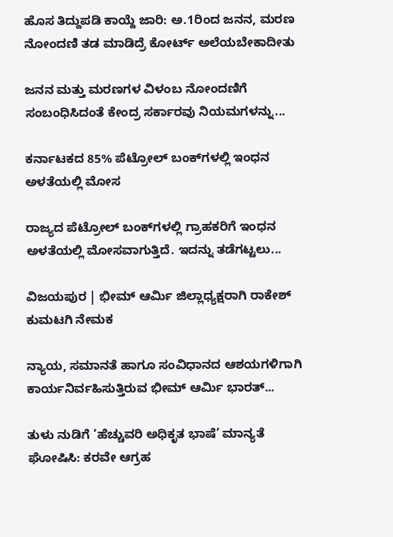ಹೊಸ ತಿದ್ದುಪಡಿ ಕಾಯ್ದೆ ಜಾರಿ: ಅ.1ರಿಂದ ಜನನ, ಮರಣ ನೋಂದಣಿ ತಡ ಮಾಡಿದ್ರೆ ಕೋರ್ಟ್ ಅಲೆಯಬೇಕಾದೀತು

ಜನನ ಮತ್ತು ಮರಣಗಳ ವಿಳಂಬ ನೋಂದಣಿಗೆ ಸಂಬಂಧಿಸಿದಂತೆ ಕೇಂದ್ರ ಸರ್ಕಾರವು ನಿಯಮಗಳನ್ನು...

ಕರ್ನಾಟಕದ 85% ಪೆಟ್ರೋಲ್ ಬಂಕ್‌ಗಳಲ್ಲಿ ಇಂಧನ ಅಳತೆಯಲ್ಲಿ ಮೋಸ

ರಾಜ್ಯದ ಪೆಟ್ರೋಲ್ ಬಂಕ್‌ಗಳಲ್ಲಿ ಗ್ರಾಹಕರಿಗೆ ಇಂಧನ ಅಳತೆಯಲ್ಲಿ ಮೋಸವಾಗುತ್ತಿದೆ. ಇದನ್ನು ತಡೆಗಟ್ಟಲು...

ವಿಜಯಪುರ | ಭೀಮ್ ಆರ್ಮಿ ಜಿಲ್ಲಾಧ್ಯಕ್ಷರಾಗಿ ರಾಕೇಶ್ ಕುಮಟಗಿ ನೇಮಕ

ನ್ಯಾಯ, ಸಮಾನತೆ ಹಾಗೂ ಸಂವಿಧಾನದ ಆಶಯಗಳಿಗಾಗಿ ಕಾರ್ಯನಿರ್ವಹಿಸುತ್ತಿರುವ ಭೀಮ್ ಆರ್ಮಿ ಭಾರತ್...

ತುಳು ನುಡಿಗೆ ‘ಹೆಚ್ಚುವರಿ ಅಧಿಕೃತ ಭಾಷೆ’ ಮಾನ್ಯತೆ ಘೋಷಿಸಿ: ಕರವೇ ಆಗ್ರಹ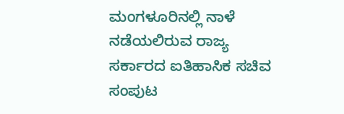ಮಂಗಳೂರಿನಲ್ಲಿ ನಾಳೆ ನಡೆಯಲಿರುವ ರಾಜ್ಯ ಸರ್ಕಾರದ ಐತಿಹಾಸಿಕ ಸಚಿವ ಸಂಪುಟ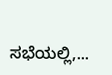ಸಭೆಯಲ್ಲಿ,...